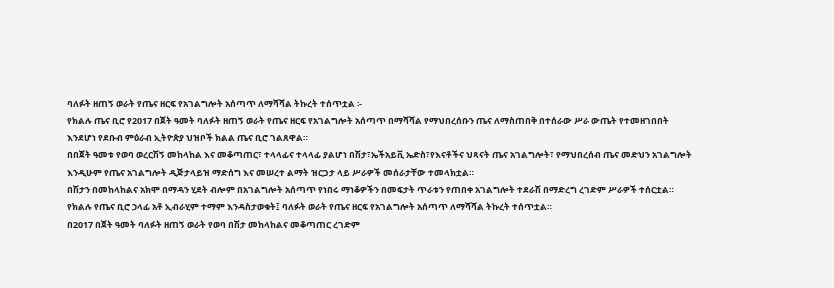ባለፉት ዘጠኝ ወራት የጤና ዘርፍ የአገልግሎት አሰጣጥ ለማሻሻል ትኩረት ተሰጥቷል ፡-
የክልሉ ጤና ቢሮ የ2017 በጀት ዓመት ባለፉት ዘጠኝ ወራት የጤና ዘርፍ የአገልግሎት አሰጣጥ በማሻሻል የማህበረሰቡን ጤና ለማስጠበቅ በተሰራው ሥራ ውጤት የተመዘገበበት እንደሆነ የደቡብ ምዕራብ ኢትዮጵያ ህዝቦች ክልል ጤና ቢሮ ገልጸዋል።
በበጀት ዓመቱ የወባ ወረርሽኝ መከላከል እና መቆጣጠር፣ ተላላፊና ተላላፊ ያልሆነ በሽታ፣ኤችአይቪ ኤድስ፣የእናቶችና ህጻናት ጤና አገልግሎት፣ የማህበረሰብ ጤና መድህን አገልግሎት እንዲሁም የጤና አገልግሎት ዲጅታላይዝ ማድሰግ እና መሠረተ ልማት ዝርጋታ ላይ ሥራዎች መሰራታቸው ተመላክቷል።
በሽታን በመከላከልና አክሞ በማዳን ሂደት ብሎም በአገልግሎት አሰጣጥ የነበሩ ማነቆዎችን በመፍታት ጥራቱን የጠበቀ አገልግሎት ተደራሽ በማድረግ ረገድም ሥራዎች ተሰርቷል።
የክልሉ የጤና ቢሮ ኃላፊ አቶ ኢብራሂም ተማም እንዳስታወቁት፤ ባለፉት ወራት የጤና ዘርፍ የአገልግሎት አሰጣጥ ለማሻሻል ትኩረት ተሰጥቷል።
በ2017 በጀት ዓመት ባለፉት ዘጠኝ ወራት የወባ በሽታ መከላከልና መቆጣጠር ረገድም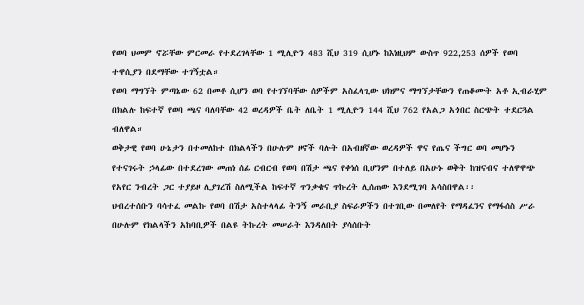የወባ ህመም ኖሯቸው ምርመራ የተደረገላቸው 1 ሚሊዮን 483 ሺህ 319 ሲሆኑ ከእነዚህም ውስጥ 922,253 ሰዎች የወባ ተዋሲያን በደማቸው ተገኝቷል።
የወባ ማግኘት ምጣኔው 62 በመቶ ሲሆን ወባ የተገኘባቸው ሰዎችም አስፈላጊው ህክምና ማግኘታቸውን የጠቆሙት አቶ ኢብራሂም በክልሉ ከፍተኛ የወባ ጫና ባለባቸው 42 ወረዳዎች ቤት ለቤት 1 ሚሊዮን 144 ሺህ 762 የአልጋ አጎበር ስርጭት ተደርጓል ብለዋል።
ወቅታዊ የወባ ሁኔታን በተመለከተ በክልላችን በሁሉም ዞኖች ባሉት በአብዘኛው ወረዳዎች ዋና የጤና ችግር ወባ መሆኑን የተናገሩት ኃላፊው በተደረገው መጠነ ሰፊ ርብርብ የወባ በሽታ ጫና የቀነሰ ቢሆንም በተለይ በአሁኑ ወቅት ከዝናብና ተለዋዋጭ የአየር ንብረት ጋር ተያይዞ ሊያገረሽ ስለሚችል ከፍተኛ ጥንቃቄና ጥኩረት ሊሰጠው እንደሚገባ አሳስበዋል፡፡
ህብረተሰቡን ባሳተፈ መልኩ የወባ በሽታ አስተላላፊ ትንኝ መራቢያ ስፍራዎችን በተገቢው በመለየት የማዳፈንና የማፋሰስ ሥራ በሁሉም የክልላችን አከባቢዎች በልዩ ትኩረት መሠራት እንዳለበት ያሳሰቡት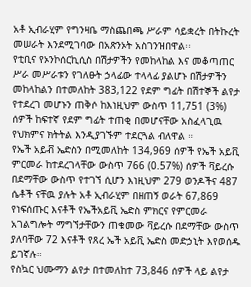አቶ ኢብራሂም የግንዛቤ ማስጨበጫ ሥራም ሳይቋረት በትኩረት መሠራት እንደሚገባው በአጽንኦት አስገንዝበዋል፡፡
የቲቢና የኦንኮሰርኪሲስ በሽታዎችን የመከላከል እና መቆጣጠር ሥራ መሥራቱን የገለፁት ኃላፊው ተላላፊ ያልሆኑ በሽታዎችን መከላከልን በተመለከት 383,122 የደም ግፊት በሽተኞች ልየታ የተደረገ መሆኑን ጠቅሶ ከእነዚህም ውስጥ 11,751 (3%) ሰዎች ከፍተኛ የደም ግፊት ተጠቂ በመሆናቸው አስፈላጊዉ የህክምና ክትትል እንዲያገኙም ተደርጓል ብለዋል ።
የኤች አይቭ ኤድስን በሚመለከት 134,969 ሰዎች የኤች አይቪ ምርመራ ከተደረገላቸው ውስጥ 766 (0.57%) ሰዎች ቫይረሱ በደማቸው ውስጥ የተገኘ ሲሆን እነዚህም 279 ወንዶችና 487 ሴቶች ናቸዉ ያሉት አቶ ኢብራሂም በዘጠኝ ወራት 67,869 የነፍሰጡር እናቶች የኤችአይቪ ኤድስ ምክርና የምርመራ አገልግሎት ማግኘታቸውን ጠቁመው ቫይረሱ በደማቸው ውስጥ ያለባቸው 72 እናቶች የጸረ ኤች አይቪ ኤድስ መድኃኒት እየወሰዱ ይገኛሉ።
የስኳር ህሙማን ልየታ በተመለከተ 73,846 ሰዎች ላይ ልየታ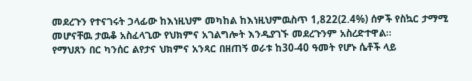መደረጉን የተናገሩት ኃላፊው ከእነዚህም መካከል ከእነዚህምዉስጥ 1,822(2.4%) ሰዎች የስኳር ታማሚ መሆናቸዉ ታዉቆ አስፈላጊው የህክምና አገልግሎት እንዲያገኙ መደረጉንም አስረድተዋል።
የማህጸን በር ካንሰር ልየታና ህክምና አንጻር በዘጠኝ ወራቱ ከ30-40 ዓመት የሆኑ ሴቶች ላይ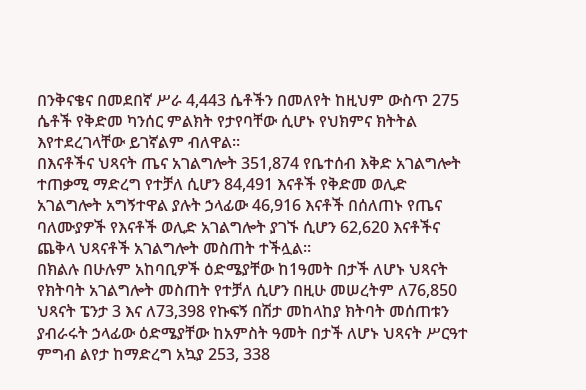በንቅናቄና በመደበኛ ሥራ 4,443 ሴቶችን በመለየት ከዚህም ውስጥ 275 ሴቶች የቅድመ ካንሰር ምልክት የታየባቸው ሲሆኑ የህክምና ክትትል እየተደረገላቸው ይገኛልም ብለዋል።
በእናቶችና ህጻናት ጤና አገልግሎት 351,874 የቤተሰብ እቅድ አገልግሎት ተጠቃሚ ማድረግ የተቻለ ሲሆን 84,491 እናቶች የቅድመ ወሊድ አገልግሎት አግኝተዋል ያሉት ኃላፊው 46,916 እናቶች በሰለጠኑ የጤና ባለሙያዎች የእናቶች ወሊድ አገልግሎት ያገኙ ሲሆን 62,620 እናቶችና ጨቅላ ህጻናቶች አገልግሎት መስጠት ተችሏል።
በክልሉ በሁሉም አከባቢዎች ዕድሜያቸው ከ1ዓመት በታች ለሆኑ ህጻናት የክትባት አገልግሎት መስጠት የተቻለ ሲሆን በዚሁ መሠረትም ለ76,850 ህጻናት ፔንታ 3 እና ለ73,398 የኩፍኝ በሽታ መከላከያ ክትባት መሰጠቱን ያብራሩት ኃላፊው ዕድሜያቸው ከአምስት ዓመት በታች ለሆኑ ህጻናት ሥርዓተ ምግብ ልየታ ከማድረግ አኳያ 253, 338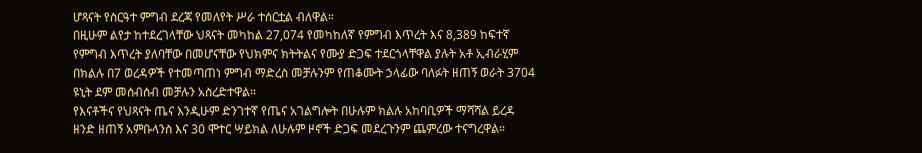ሆጻናት የስርዓተ ምግብ ደረጃ የመለየት ሥራ ተሰርቷል ብለዋል።
በዚሁም ልየታ ከተደረገላቸው ህጻናት መካከል 27,074 የመካከለኛ የምግብ እጥረት እና 8,389 ከፍተኛ የምግብ እጥረት ያለባቸው በመሆናቸው የህክምና ክትትልና የሙያ ድጋፍ ተደርጎላቸዋል ያሉት አቶ ኢብራሂም በክልሉ በ7 ወረዳዎች የተመጣጠነ ምግብ ማድረስ መቻሉንም የጠቆሙት ኃላፊው ባለፉት ዘጠኝ ወራት 3704 ዩኒት ደም መሰብሰብ መቻሉን አስረድተዋል።
የእናቶችና የህጻናት ጤና እንዲሁም ድንገተኛ የጤና አገልግሎት በሁሉም ክልሉ አከባቢዎች ማሻሻል ይረዳ ዘንድ ዘጠኝ አምቡላንስ እና 30 ሞተር ሣይክል ለሁሉም ዞኖች ድጋፍ መደረጉንም ጨምረው ተናግረዋል።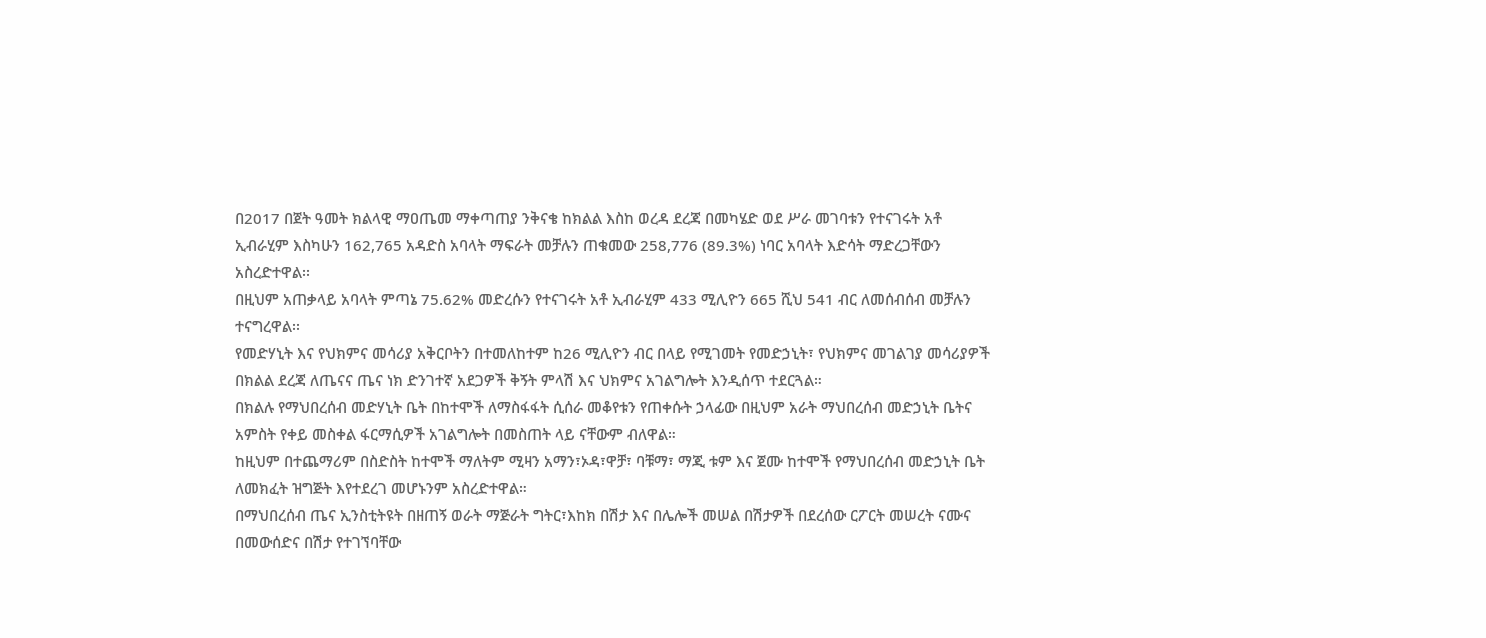በ2017 በጀት ዓመት ክልላዊ ማዐጤመ ማቀጣጠያ ንቅናቄ ከክልል እስከ ወረዳ ደረጃ በመካሄድ ወደ ሥራ መገባቱን የተናገሩት አቶ ኢብራሂም እስካሁን 162,765 አዳድስ አባላት ማፍራት መቻሉን ጠቁመው 258,776 (89.3%) ነባር አባላት እድሳት ማድረጋቸውን አስረድተዋል፡፡
በዚህም አጠቃላይ አባላት ምጣኔ 75.62% መድረሱን የተናገሩት አቶ ኢብራሂም 433 ሚሊዮን 665 ሺህ 541 ብር ለመሰብሰብ መቻሉን ተናግረዋል፡፡
የመድሃኒት እና የህክምና መሳሪያ አቅርቦትን በተመለከተም ከ26 ሚሊዮን ብር በላይ የሚገመት የመድኃኒት፣ የህክምና መገልገያ መሳሪያዎች በክልል ደረጃ ለጤናና ጤና ነክ ድንገተኛ አደጋዎች ቅኝት ምላሽ እና ህክምና አገልግሎት እንዲሰጥ ተደርጓል።
በክልሉ የማህበረሰብ መድሃኒት ቤት በከተሞች ለማስፋፋት ሲሰራ መቆየቱን የጠቀሱት ኃላፊው በዚህም አራት ማህበረሰብ መድኃኒት ቤትና አምስት የቀይ መስቀል ፋርማሲዎች አገልግሎት በመስጠት ላይ ናቸውም ብለዋል።
ከዚህም በተጨማሪም በስድስት ከተሞች ማለትም ሚዛን አማን፣ኦዳ፣ዋቻ፣ ባቹማ፣ ማጂ ቱም እና ጀሙ ከተሞች የማህበረሰብ መድኃኒት ቤት ለመክፈት ዝግጅት እየተደረገ መሆኑንም አስረድተዋል።
በማህበረሰብ ጤና ኢንስቲትዩት በዘጠኝ ወራት ማጅራት ግትር፣እከክ በሽታ እና በሌሎች መሠል በሽታዎች በደረሰው ርፖርት መሠረት ናሙና በመውሰድና በሽታ የተገኘባቸው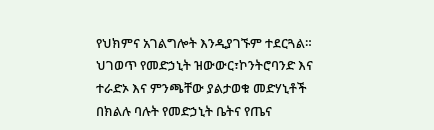የህክምና አገልግሎት እንዲያገኙም ተደርጓል።
ህገወጥ የመድኃኒት ዝውውር፣ኮንትሮባንድ እና ተራድኦ እና ምንጫቸው ያልታወቁ መድሃኒቶች በክልሉ ባሉት የመድኃኒት ቤትና የጤና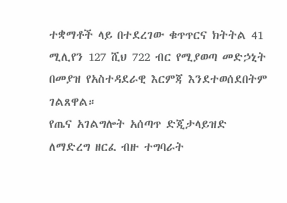ተቋማቶች ላይ በተደረገው ቁጥጥርና ክትትል 41 ሚሊየን 127 ሺህ 722 ብር የሚያወጣ መድኃኒት በመያዝ የአስተዳደራዊ እርምጃ እንደተወሰደበትም ገልጸዋል።
የጤና አገልግሎት አሰጣጥ ድጂታላይዝድ ለማድረግ ዘርፈ ብዙ ተግባራት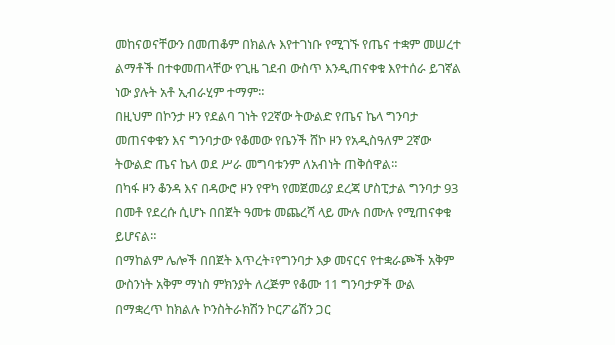መከናወናቸውን በመጠቆም በክልሉ እየተገነቡ የሚገኙ የጤና ተቋም መሠረተ ልማቶች በተቀመጠላቸው የጊዜ ገደብ ውስጥ እንዲጠናቀቁ እየተሰራ ይገኛል ነው ያሉት አቶ ኢብራሂም ተማም።
በዚህም በኮንታ ዞን የደልባ ገነት የ2ኛው ትውልድ የጤና ኬላ ግንባታ መጠናቀቁን እና ግንባታው የቆመው የቤንች ሸኮ ዞን የአዲስዓለም 2ኛው ትውልድ ጤና ኬላ ወደ ሥራ መግባቱንም ለአብነት ጠቅሰዋል።
በካፋ ዞን ቆንዳ እና በዳውሮ ዞን የዋካ የመጀመሪያ ደረጃ ሆስፒታል ግንባታ 93 በመቶ የደረሱ ሲሆኑ በበጀት ዓመቱ መጨረሻ ላይ ሙሉ በሙሉ የሚጠናቀቁ ይሆናል።
በማከልም ሌሎች በበጀት እጥረት፣የግንባታ እቃ መናርና የተቋራጮች አቅም ውስንነት አቅም ማነስ ምክንያት ለረጅም የቆሙ 11 ግንባታዎች ውል በማቋረጥ ከክልሉ ኮንስትራክሽን ኮርፖሬሽን ጋር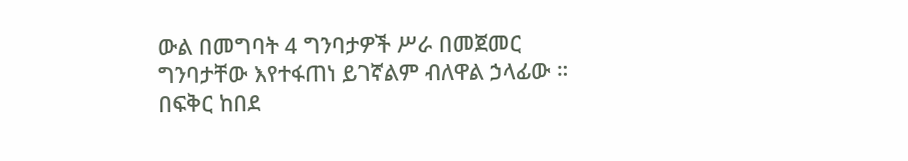ውል በመግባት 4 ግንባታዎች ሥራ በመጀመር ግንባታቸው እየተፋጠነ ይገኛልም ብለዋል ኃላፊው ።
በፍቅር ከበደ